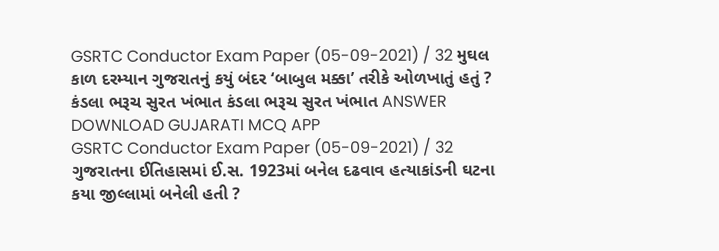GSRTC Conductor Exam Paper (05-09-2021) / 32 મુઘલ કાળ દરમ્યાન ગુજરાતનું કયું બંદર ‘બાબુલ મક્કા’ તરીકે ઓળખાતું હતું ? કંડલા ભરૂચ સુરત ખંભાત કંડલા ભરૂચ સુરત ખંભાત ANSWER DOWNLOAD GUJARATI MCQ APP
GSRTC Conductor Exam Paper (05-09-2021) / 32 ગુજરાતના ઈતિહાસમાં ઈ.સ. 1923માં બનેલ દઢવાવ હત્યાકાંડની ઘટના કયા જીલ્લામાં બનેલી હતી ?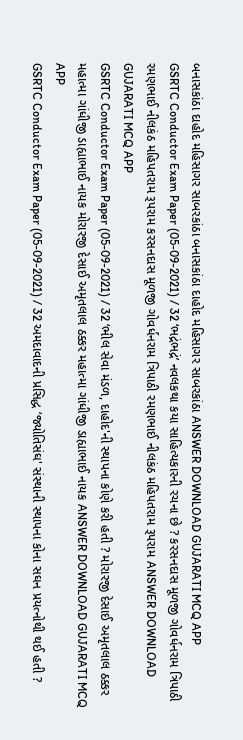બનાસકાંઠા દાહોદ મહિસાગર સાબરકાંઠા બનાસકાંઠા દાહોદ મહિસાગર સાબરકાંઠા ANSWER DOWNLOAD GUJARATI MCQ APP
GSRTC Conductor Exam Paper (05-09-2021) / 32 ‘ભદ્રંભદ્રં’ નવલકથા કયા સાહિત્યકારની રચના છે ? કરસનદાસ મૂળજી ગોવર્ધનરામ ત્રિપાઠી રમણભાઈ નીલકંઠ મહિપતરામ રૂપરામ કરસનદાસ મૂળજી ગોવર્ધનરામ ત્રિપાઠી રમણભાઈ નીલકંઠ મહિપતરામ રૂપરામ ANSWER DOWNLOAD GUJARATI MCQ APP
GSRTC Conductor Exam Paper (05-09-2021) / 32 ‘ભીલ સેવા મંડળ, દાહોદ'ની સ્થાપના કોણે કરી હતી ? મોરારજી દેસાઈ અમૃતલાલ ઠક્કર મહાત્મા ગાંધીજી ડાહ્યાભાઈ નાયક મોરારજી દેસાઈ અમૃતલાલ ઠક્કર મહાત્મા ગાંધીજી ડાહ્યાભાઈ નાયક ANSWER DOWNLOAD GUJARATI MCQ APP
GSRTC Conductor Exam Paper (05-09-2021) / 32 અમદાવાદની પ્રસિદ્ધ ‘જ્યોતિસંઘ' સંસ્થાની સ્થાપના કોના સઘન પ્રયત્નોથી થઈ હતી ?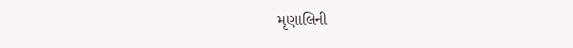મૃણાલિની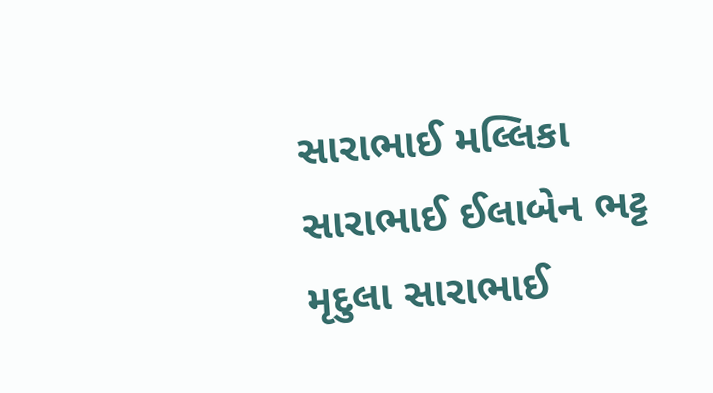સારાભાઈ મલ્લિકા સારાભાઈ ઈલાબેન ભટ્ટ મૃદુલા સારાભાઈ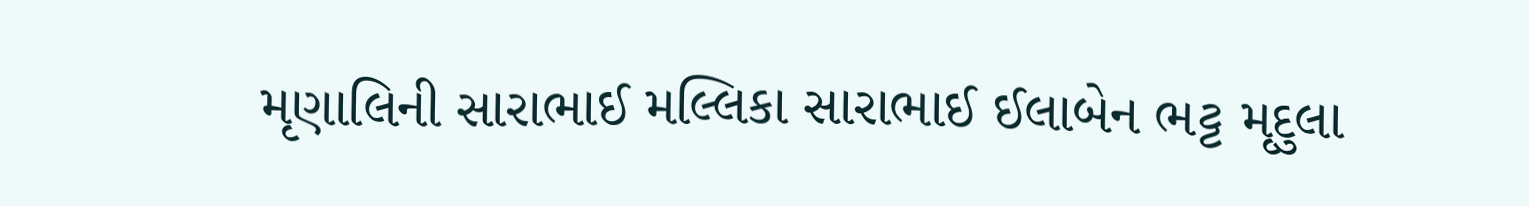મૃણાલિની સારાભાઈ મલ્લિકા સારાભાઈ ઈલાબેન ભટ્ટ મૃદુલા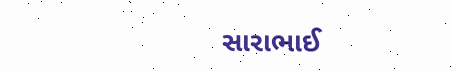સારાભાઈ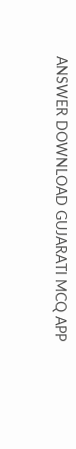ANSWER DOWNLOAD GUJARATI MCQ APP